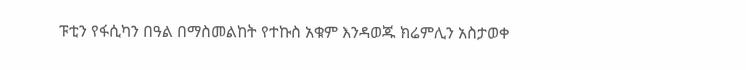ፑቲን የፋሲካን በዓል በማስመልከት የተኩስ አቁም እንዳወጁ ክሬምሊን አስታወቀ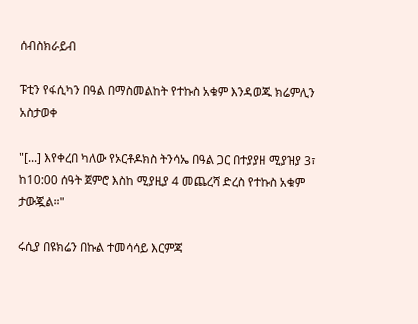ሰብስክራይብ

ፑቲን የፋሲካን በዓል በማስመልከት የተኩስ አቁም እንዳወጁ ክሬምሊን አስታወቀ

"[...] እየቀረበ ካለው የኦርቶዶክስ ትንሳኤ በዓል ጋር በተያያዘ ሚያዝያ 3፣ ከ10:00 ሰዓት ጀምሮ እስከ ሚያዚያ 4 መጨረሻ ድረስ የተኩስ አቁም ታውጇል።"

ሩሲያ በዩክሬን በኩል ተመሳሳይ እርምጃ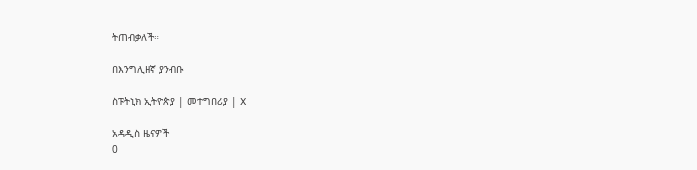ትጠብቃለች።

በእንግሊዘኛ ያንብቡ

ስፑትኒክ ኢትዮጵያ | መተግበሪያ | X

አዳዲስ ዜናዎች
0